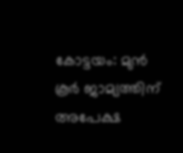കോട്ടയം: മുൻ കൂർ ജാമ്യത്തിന് അപേക്ഷ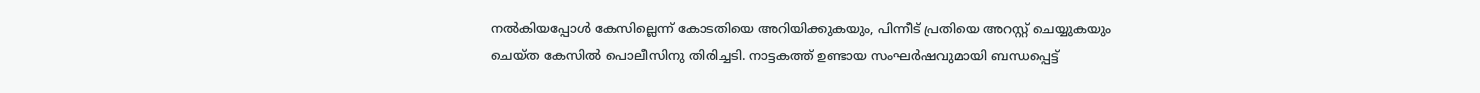നൽകിയപ്പോൾ കേസില്ലെന്ന് കോടതിയെ അറിയിക്കുകയും, പിന്നീട് പ്രതിയെ അറസ്റ്റ് ചെയ്യുകയും ചെയ്ത കേസിൽ പൊലീസിനു തിരിച്ചടി. നാട്ടകത്ത് ഉണ്ടായ സംഘർഷവുമായി ബന്ധപ്പെട്ട്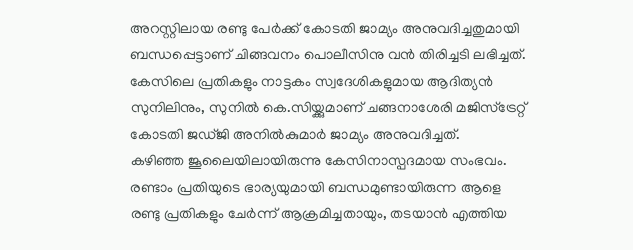അറസ്റ്റിലായ രണ്ടു പേർക്ക് കോടതി ജാമ്യം അനുവദിച്ചതുമായി ബന്ധപ്പെട്ടാണ് ചിങ്ങവനം പൊലീസിനു വൻ തിരിച്ചടി ലഭിച്ചത്. കേസിലെ പ്രതികളും നാട്ടകം സ്വദേശികളുമായ ആദിത്യൻ സുനിലിനും, സുനിൽ കെ.സിയ്ക്കുമാണ് ചങ്ങനാശേരി മജിസ്ട്രേറ്റ് കോടതി ജഡ്ജി അനിൽകുമാർ ജാമ്യം അനുവദിച്ചത്.
കഴിഞ്ഞ ജൂലൈയിലായിരുന്നു കേസിനാസ്പദമായ സംഭവം. രണ്ടാം പ്രതിയുടെ ഭാര്യയുമായി ബന്ധമുണ്ടായിരുന്ന ആളെ രണ്ടു പ്രതികളും ചേർന്ന് ആക്രമിച്ചതായും, തടയാൻ എത്തിയ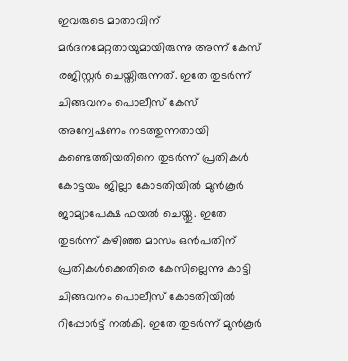ഇവരുടെ മാതാവിന് മർദനമേറ്റതായുമായിരുന്നു അന്ന് കേസ് രജിസ്റ്റർ ചെയ്തിരുന്നത്. ഇതേ തുടർന്ന് ചിങ്ങവനം പൊലീസ് കേസ് അന്വേഷണം നടത്തുന്നതായി കണ്ടെത്തിയതിനെ തുടർന്ന് പ്രതികൾ കോട്ടയം ജില്ലാ കോടതിയിൽ മുൻകൂർ ജാമ്യാപേക്ഷ ഫയൽ ചെയ്തു. ഇതേ തുടർന്ന് കഴിഞ്ഞ മാസം ഒൻപതിന് പ്രതികൾക്കെതിരെ കേസില്ലെന്നു കാട്ടി ചിങ്ങവനം പൊലീസ് കോടതിയിൽ റിപ്പോർട്ട് നൽകി. ഇതേ തുടർന്ന് മുൻകൂർ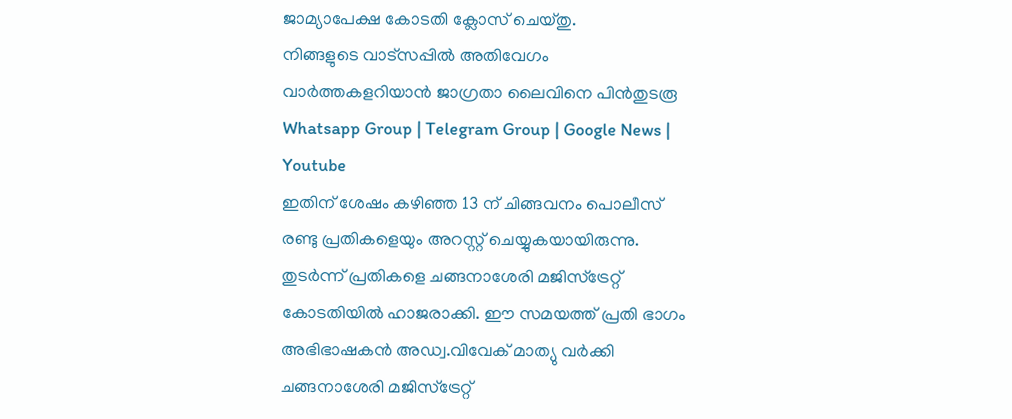ജാമ്യാപേക്ഷ കോടതി ക്ലോസ് ചെയ്തു.
നിങ്ങളുടെ വാട്സപ്പിൽ അതിവേഗം വാർത്തകളറിയാൻ ജാഗ്രതാ ലൈവിനെ പിൻതുടരൂ Whatsapp Group | Telegram Group | Google News | Youtube
ഇതിന് ശേഷം കഴിഞ്ഞ 13 ന് ചിങ്ങവനം പൊലീസ് രണ്ടു പ്രതികളെയും അറസ്റ്റ് ചെയ്യുകയായിരുന്നു. തുടർന്ന് പ്രതികളെ ചങ്ങനാശേരി മജിസ്ട്രേറ്റ് കോടതിയിൽ ഹാജരാക്കി. ഈ സമയത്ത് പ്രതി ഭാഗം അഭിഭാഷകൻ അഡ്വ.വിവേക് മാത്യു വർക്കി ചങ്ങനാശേരി മജിസ്ട്രേറ്റ്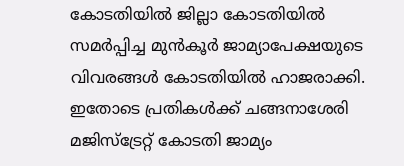കോടതിയിൽ ജില്ലാ കോടതിയിൽ സമർപ്പിച്ച മുൻകൂർ ജാമ്യാപേക്ഷയുടെ വിവരങ്ങൾ കോടതിയിൽ ഹാജരാക്കി. ഇതോടെ പ്രതികൾക്ക് ചങ്ങനാശേരി മജിസ്ട്രേറ്റ് കോടതി ജാമ്യം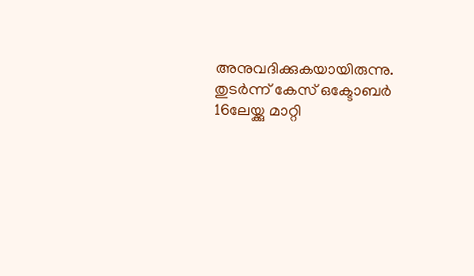അനുവദിക്കുകയായിരുന്നു. തുടർന്ന് കേസ് ഒക്ടോബർ 16ലേയ്ക്കു മാറ്റി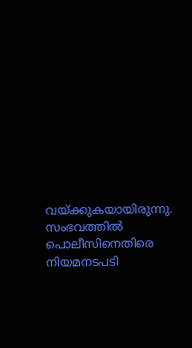വയ്ക്കുകയായിരുന്നു. സംഭവത്തിൽ പൊലീസിനെതിരെ നിയമനടപടി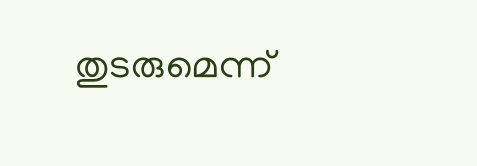തുടരുമെന്ന്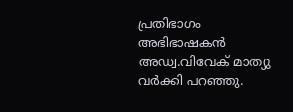പ്രതിഭാഗം അഭിഭാഷകൻ അഡ്വ.വിവേക് മാത്യു വർക്കി പറഞ്ഞു.